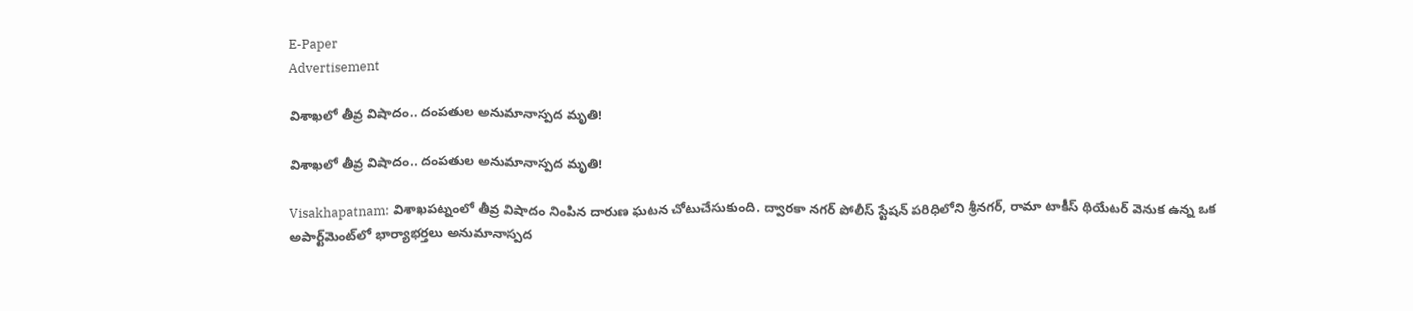E-Paper
Advertisement

విశాఖలో తీవ్ర విషాదం.. దంపతుల అనుమానాస్పద మృతి!

విశాఖలో తీవ్ర విషాదం.. దంపతుల అనుమానాస్పద మృతి!

Visakhapatnam: విశాఖపట్నంలో తీవ్ర విషాదం నింపిన దారుణ ఘటన చోటుచేసుకుంది. ద్వారకా నగర్ పోలీస్ స్టేషన్ పరిధిలోని శ్రీనగర్, రామా టాకీస్ థియేటర్ వెనుక ఉన్న ఒక అపార్ట్‌మెంట్‌లో భార్యాభర్తలు అనుమానాస్పద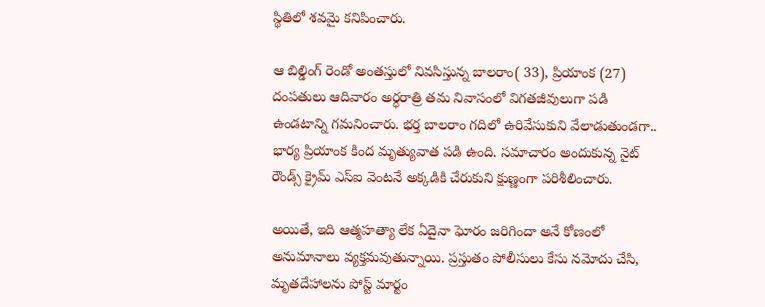స్థితిలో శవమై కనిపించారు.

ఆ బిల్డింగ్ రెండో అంతస్తులో నివసిస్తున్న బాలరాం( 33), ప్రియాంక (27) దంపతులు ఆదివారం అర్ధరాత్రి తమ నివాసంలో విగతజీవులుగా పడి ఉండటాన్ని గమనించారు. భర్త బాలరాం గదిలో ఉరివేసుకుని వేలాడుతుండగా.. భార్య ప్రియాంక కింద మృత్యువాత పడి ఉంది. సమాచారం అందుకున్న నైట్ రౌండ్స్ క్రైమ్ ఎస్ఐ వెంటనే అక్కడికి చేరుకుని క్షుణ్ణంగా పరిశీలించారు.

అయితే, ఇది ఆత్మహత్యా లేక ఏదైనా ఘోరం జరిగిందా అనే కోణంలో అనుమానాలు వ్యక్తమవుతున్నాయి. ప్రస్తుతం పోలీసులు కేసు నమోదు చేసి, మృతదేహాలను పోస్ట్ మార్టం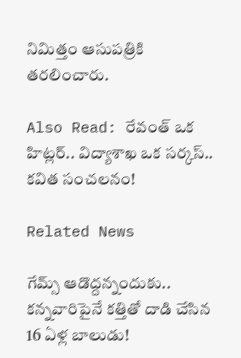నిమిత్తం ఆసుపత్రికి  తరలించారు.

Also Read: రేవంత్ ఒక హిట్లర్.. విద్యాశాఖ ఒక సర్కస్.. కవిత సంచలనం!

Related News

గేమ్స్ ఆడొద్దన్నందుకు.. కన్నవారిపైనే కత్తితో దాడి చేసిన 16 ఏళ్ల బాలుడు!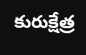కురుక్షేత్ర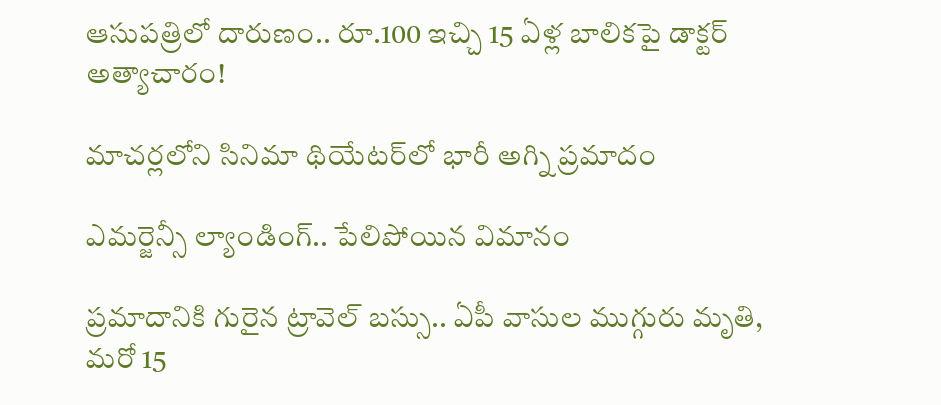ఆసుపత్రిలో దారుణం.. రూ.100 ఇచ్చి 15 ఏళ్ల బాలికపై డాక్టర్ అత్యాచారం!

మాచర్లలోని సినిమా థియేటర్‌లో భారీ అగ్ని ప్రమాదం

ఎమర్జెన్సీ ల్యాండింగ్.. పేలిపోయిన విమానం

ప్రమాదానికి గురైన ట్రావెల్ బస్సు.. ఏపీ వాసుల ముగ్గురు మృతి, మరో 15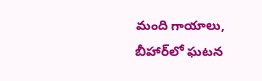మంది గాయాలు, బీహార్‌లో ఘటన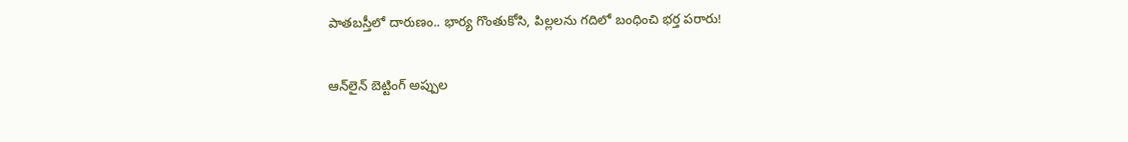పాతబస్తీలో దారుణం.. భార్య గొంతుకోసి, పిల్లలను గదిలో బంధించి భర్త పరారు!

ఆన్‌లైన్‌ బెట్టింగ్‌ అప్పుల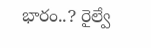భారం..? రైల్వే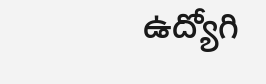ఉద్యోగి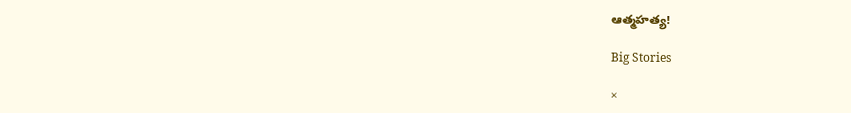ఆత్మహత్య!

Big Stories

×